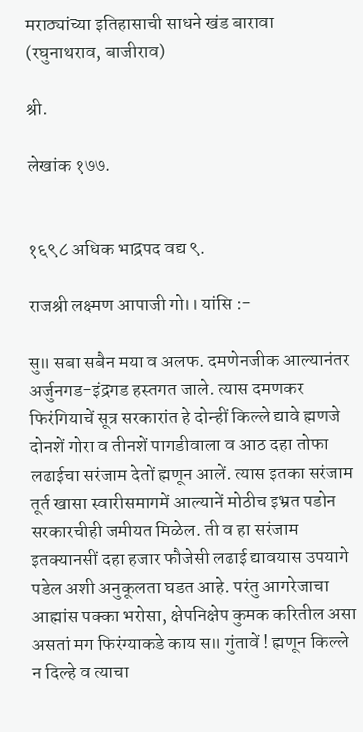मराठ्यांच्या इतिहासाची साधने खंड बारावा (रघुनाथराव, बाजीराव)

श्री.

लेखांक १७७.


१६९८ अधिक भाद्रपद वद्य ९.

राजश्री लक्ष्मण आपाजी गो।। यांसि :-

सु॥ सबा सबैन मया व अलफ. दमणेनजीक आल्यानंतर अर्जुनगड-इंद्रगड हस्तगत जाले. त्यास दमणकर फिरंगियाचें सूत्र सरकारांत हे दोन्हीं किल्ले द्यावे ह्मणजे दोनशें गोरा व तीनशें पागडीवाला व आठ दहा तोफा लढाईचा सरंजाम देतों ह्मणून आलें. त्यास इतका सरंजाम तूर्त खासा स्वारीसमागमें आल्यानें मोठीच इभ्रत पडोन सरकारचीही जमीयत मिळेल. ती व हा सरंजाम इतक्यानसीं दहा हजार फौजेसी लढाई द्यावयास उपयागे पडेल अशी अनुकूलता घडत आहे. परंतु आगरेजाचा आह्मांस पक्का भरोसा, क्षेपनिक्षेप कुमक करितील असा असतां मग फिरंग्याकडे काय स॥ गुंतावें ! ह्मणून किल्ले न दिल्हे व त्याचा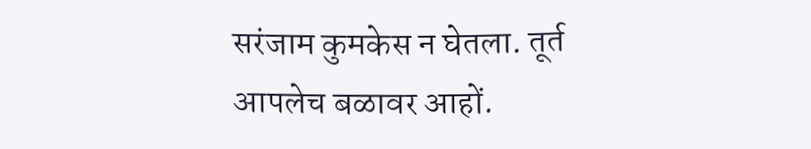सरंजाम कुमकेस न घेतला. तूर्त आपलेच बळावर आहों.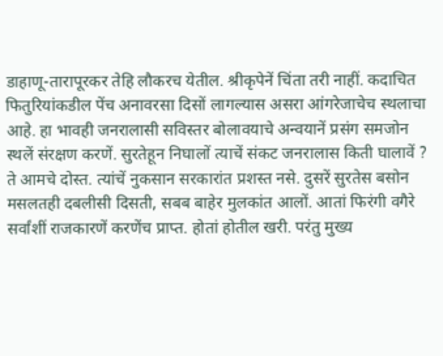डाहाणू-तारापूरकर तेहि लौकरच येतील. श्रीकृपेनें चिंता तरी नाहीं. कदाचित फितुरियांकडील पेंच अनावरसा दिसों लागल्यास असरा आंगरेजाचेच स्थलाचा आहे. हा भावही जनरालासी सविस्तर बोलावयाचे अन्वयानें प्रसंग समजोन स्थलें संरक्षण करणें. सुरतेहून निघालों त्याचें संकट जनरालास किती घालावें ? ते आमचे दोस्त. त्यांचें नुकसान सरकारांत प्रशस्त नसे. दुसरें सुरतेस बसोन मसलतही दबलीसी दिसती, सबब बाहेर मुलकांत आलों. आतां फिरंगी वगैरे सर्वांशीं राजकारणें करणेंच प्राप्त. होतां होतील खरी. परंतु मुख्य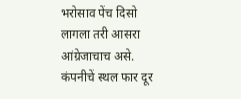भरोसाव पेंच दिसो लागला तरी आसरा आंग्रेजाचाच असे. कंपनीचें स्थल फार दूर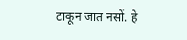टाकून जात नसों. हे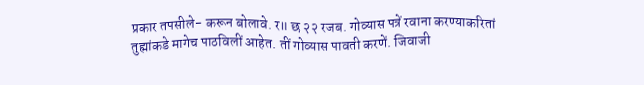प्रकार तपसीले- करून बोलावे. र॥ छ २२ रजब. गोव्यास पत्रें रवाना करण्याकरितां तुह्मांकडे मागेच पाठविलीं आहेत. तीं गोव्यास पावती करणें. जिवाजी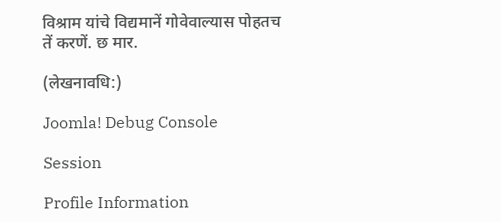विश्राम यांचे विद्यमानें गोवेवाल्यास पोहतच तें करणें. छ मार.

(लेखनावधि:)

Joomla! Debug Console

Session

Profile Information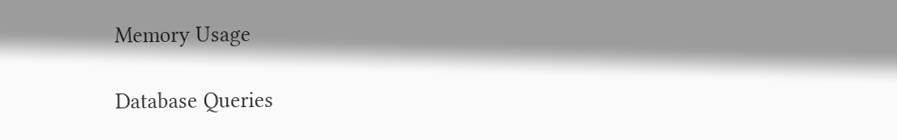Memory Usage

Database Queries